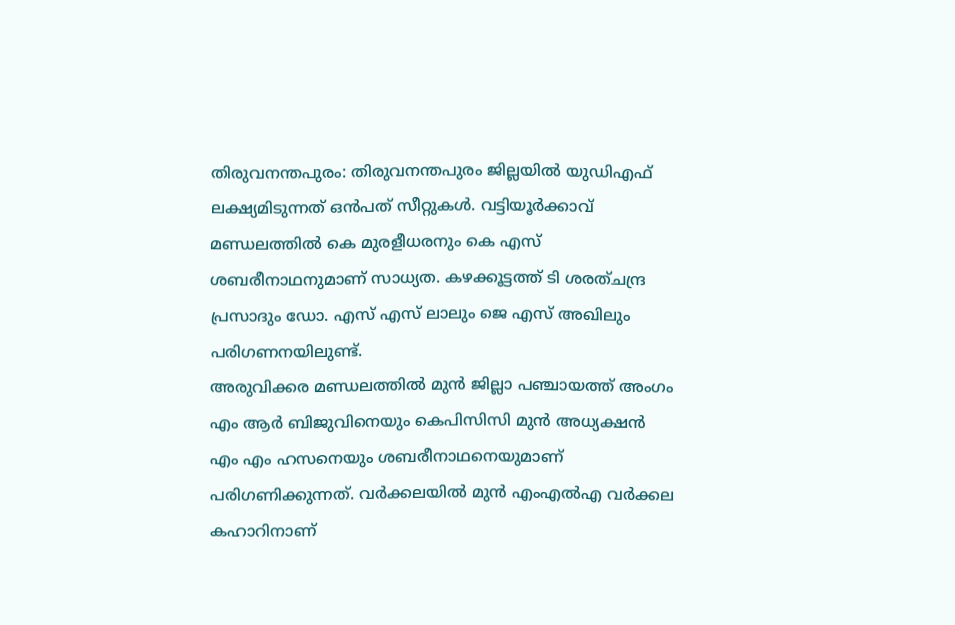തിരുവനന്തപുരം: തിരുവനന്തപുരം ജില്ലയിൽ യുഡിഎഫ് ലക്ഷ്യമിടുന്നത് ഒൻപത് സീറ്റുകൾ. വട്ടിയൂർക്കാവ് മണ്ഡലത്തിൽ കെ മുരളീധരനും കെ എസ് ശബരീനാഥനുമാണ് സാധ്യത. കഴക്കൂട്ടത്ത് ടി ശരത്ചന്ദ്ര പ്രസാദും ഡോ. എസ് എസ് ലാലും ജെ എസ് അഖിലും പരിഗണനയിലുണ്ട്.
അരുവിക്കര മണ്ഡലത്തിൽ മുൻ ജില്ലാ പഞ്ചായത്ത് അംഗം എം ആർ ബിജുവിനെയും കെപിസിസി മുൻ അധ്യക്ഷൻ എം എം ഹസനെയും ശബരീനാഥനെയുമാണ് പരിഗണിക്കുന്നത്. വർക്കലയിൽ മുൻ എംഎൽഎ വർക്കല കഹാറിനാണ്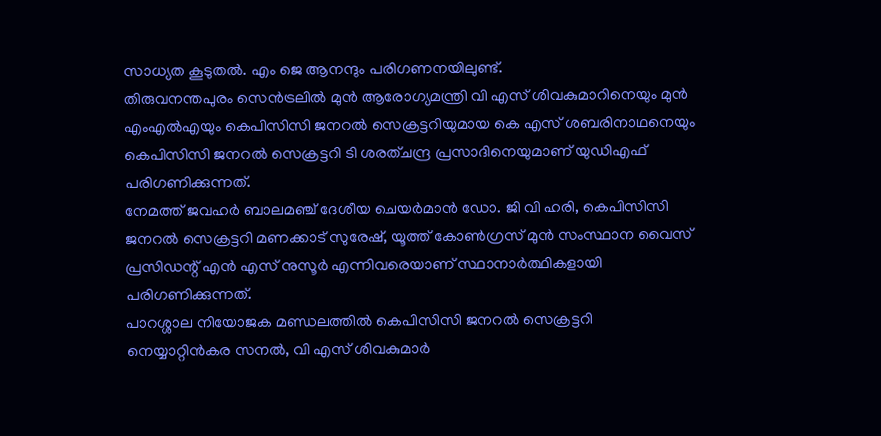സാധ്യത കൂടുതൽ. എം ജെ ആനന്ദും പരിഗണനയിലുണ്ട്.
തിരുവനന്തപുരം സെൻട്രലിൽ മുൻ ആരോഗ്യമന്ത്രി വി എസ് ശിവകുമാറിനെയും മുൻ എംഎൽഎയും കെപിസിസി ജനറൽ സെക്രട്ടറിയുമായ കെ എസ് ശബരിനാഥനെയും കെപിസിസി ജനറൽ സെക്രട്ടറി ടി ശരത്ചന്ദ്ര പ്രസാദിനെയുമാണ് യുഡിഎഫ് പരിഗണിക്കുന്നത്.
നേമത്ത് ജവഹർ ബാലമഞ്ച് ദേശീയ ചെയർമാൻ ഡോ. ജി വി ഹരി, കെപിസിസി ജനറൽ സെക്രട്ടറി മണക്കാട് സുരേഷ്, യൂത്ത് കോൺഗ്രസ് മുൻ സംസ്ഥാന വൈസ് പ്രസിഡന്റ് എൻ എസ് നുസൂർ എന്നിവരെയാണ് സ്ഥാനാർത്ഥികളായി പരിഗണിക്കുന്നത്.
പാറശ്ശാല നിയോജക മണ്ഡലത്തിൽ കെപിസിസി ജനറൽ സെക്രട്ടറി നെയ്യാറ്റിൻകര സനൽ, വി എസ് ശിവകുമാർ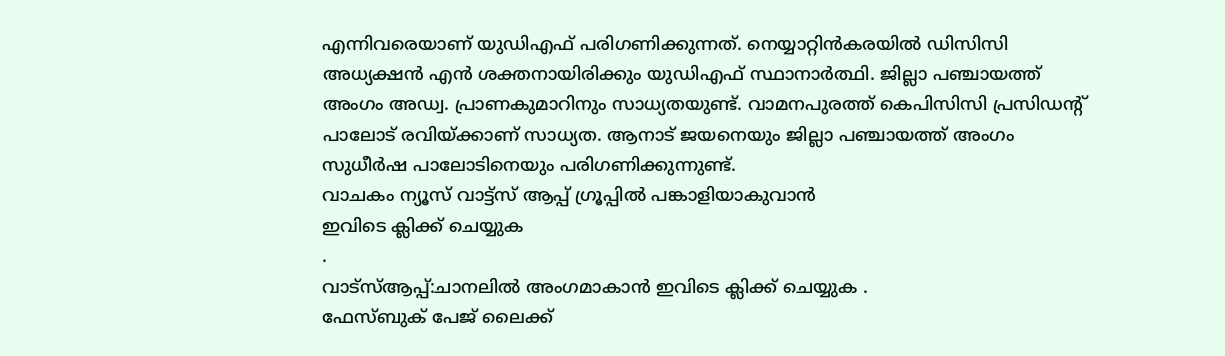എന്നിവരെയാണ് യുഡിഎഫ് പരിഗണിക്കുന്നത്. നെയ്യാറ്റിൻകരയിൽ ഡിസിസി അധ്യക്ഷൻ എൻ ശക്തനായിരിക്കും യുഡിഎഫ് സ്ഥാനാർത്ഥി. ജില്ലാ പഞ്ചായത്ത് അംഗം അഡ്വ. പ്രാണകുമാറിനും സാധ്യതയുണ്ട്. വാമനപുരത്ത് കെപിസിസി പ്രസിഡന്റ് പാലോട് രവിയ്ക്കാണ് സാധ്യത. ആനാട് ജയനെയും ജില്ലാ പഞ്ചായത്ത് അംഗം സുധീർഷ പാലോടിനെയും പരിഗണിക്കുന്നുണ്ട്.
വാചകം ന്യൂസ് വാട്ട്സ് ആപ്പ് ഗ്രൂപ്പിൽ പങ്കാളിയാകുവാൻ
ഇവിടെ ക്ലിക്ക് ചെയ്യുക
.
വാട്സ്ആപ്പ്:ചാനലിൽ അംഗമാകാൻ ഇവിടെ ക്ലിക്ക് ചെയ്യുക .
ഫേസ്ബുക് പേജ് ലൈക്ക്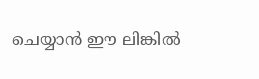ചെയ്യാൻ ഈ ലിങ്കിൽ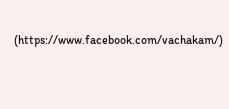(https://www.facebook.com/vachakam/)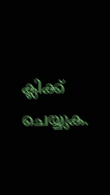ക്ലിക്ക് ചെയ്യുക.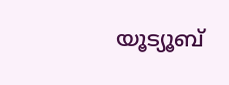യൂട്യൂബ്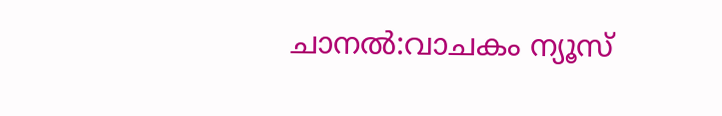ചാനൽ:വാചകം ന്യൂസ്